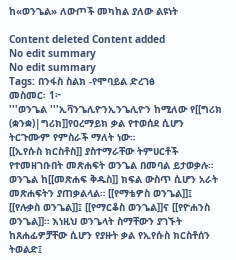ከ«ወንጌል» ለውጦች መካከል ያለው ልዩነት

Content deleted Content added
No edit summary
No edit summary
Tags: በንፋስ ስልክ -የሞባይል ድረገፅ
መስመር፡ 1፦
'''ወንጌል '''ኢቫንጌሊዮንኢንጌሊዮን ከሚለው የ[[ግሪክ (ቋንቋ)|ግሪክ]]የዐረማይክ ቃል የተወሰደ ሲሆን ትርጉሙም የምስራች ማለት ነው።
[[ኢየሱስ ክርስቶስ]] ያስተማራቸው ትምሀርቶች የተመዘገቡበት መጽሐፍት ወንጌል በመባል ይታወቃሉ። ወንጌል ከ[[መጽሐፍ ቅዱስ]] ክፍል ውስጥ ሲሆን አራት መጽሐፍትን ያጠቃልላል። [[የማቴዎስ ወንጌል]]፤ [[የሉቃስ ወንጌል]]፤ [[የማርቆስ ወንጌል]]ና [[የዮሐንስ ወንጌል]]። እነዚህ ወንጌላት ስማቸውን ያገኙት ከጸሐፊዎቻቸው ሲሆን የያዙት ቃል የኢየሱስ ክርስቶሰን ትወልድ፤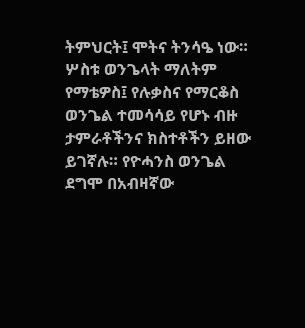ትምህርት፤ ሞትና ትንሳዔ ነው። ሦስቱ ወንጌላት ማለትም የማቴዎስ፤ የሉቃስና የማርቆስ ወንጌል ተመሳሳይ የሆኑ ብዙ ታምራቶችንና ክስተቶችን ይዘው ይገኛሉ። የዮሓንስ ወንጌል ደግሞ በአብዛኛው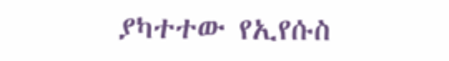ያካተተው የኢየሱስ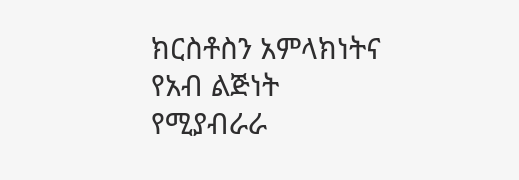ክርስቶስን አምላክነትና የአብ ልጅነት የሚያብራራ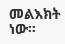መልእክት ነው።